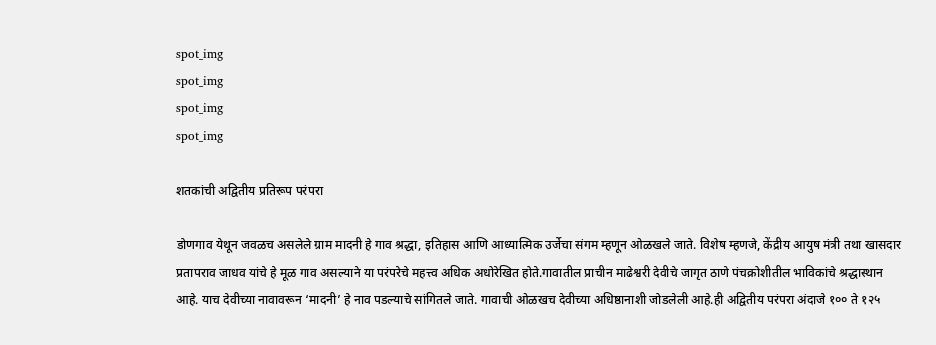spot_img
spot_img
spot_img
spot_img

शतकांची अद्वितीय प्रतिरूप परंपरा

डोणगाव येथून जवळच असलेले ग्राम मादनी हे गाव श्रद्धा, इतिहास आणि आध्यात्मिक उर्जेचा संगम म्हणून ओळखले जाते. विशेष म्हणजे, केंद्रीय आयुष मंत्री तथा खासदार प्रतापराव जाधव यांचे हे मूळ गाव असल्याने या परंपरेचे महत्त्व अधिक अधोरेखित होते.गावातील प्राचीन माढेश्वरी देवीचे जागृत ठाणे पंचक्रोशीतील भाविकांचे श्रद्धास्थान आहे. याच देवीच्या नावावरून ‘मादनी’ हे नाव पडल्याचे सांगितले जाते. गावाची ओळखच देवीच्या अधिष्ठानाशी जोडलेली आहे.ही अद्वितीय परंपरा अंदाजे १०० ते १२५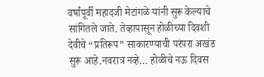वर्षांपूर्वी महादजी मेटांगळे यांनी सुरू केल्याचे सांगितले जाते. तेव्हापासून होळीच्या दिवशी देवीचे “प्रतिरूप” साकारण्याची परंपरा अखंड सुरू आहे.नवरात्र नव्हे… होळीचे नऊ दिवस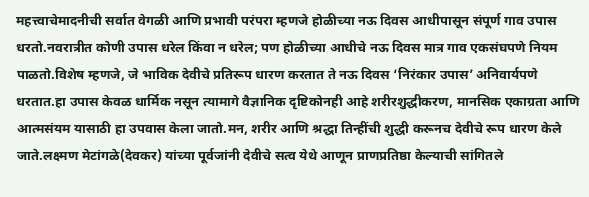महत्त्वाचेमादनीची सर्वात वेगळी आणि प्रभावी परंपरा म्हणजे होळीच्या नऊ दिवस आधीपासून संपूर्ण गाव उपास धरतो.नवरात्रीत कोणी उपास धरेल किंवा न धरेल; पण होळीच्या आधीचे नऊ दिवस मात्र गाव एकसंघपणे नियम पाळतो.विशेष म्हणजे, जे भाविक देवीचे प्रतिरूप धारण करतात ते नऊ दिवस ‘निरंकार उपास’ अनिवार्यपणे धरतात.हा उपास केवळ धार्मिक नसून त्यामागे वैज्ञानिक दृष्टिकोनही आहे शरीरशुद्धीकरण, मानसिक एकाग्रता आणि आत्मसंयम यासाठी हा उपवास केला जातो.मन, शरीर आणि श्रद्धा तिन्हींची शुद्धी करूनच देवीचे रूप धारण केले जाते.लक्ष्मण मेटांगळे(देवकर) यांच्या पूर्वजांनी देवीचे सत्व येथे आणून प्राणप्रतिष्ठा केल्याची सांगितले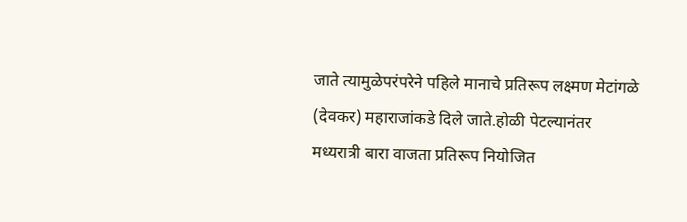जाते त्यामुळेपरंपरेने पहिले मानाचे प्रतिरूप लक्ष्मण मेटांगळे (देवकर) महाराजांकडे दिले जाते.होळी पेटल्यानंतर मध्यरात्री बारा वाजता प्रतिरूप नियोजित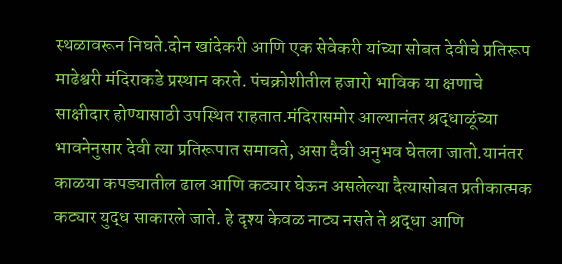स्थळावरून निघते.दोन खांदेकरी आणि एक सेवेकरी यांच्या सोबत देवीचे प्रतिरूप माढेश्वरी मंदिराकडे प्रस्थान करते. पंचक्रोशीतील हजारो भाविक या क्षणाचे साक्षीदार होण्यासाठी उपस्थित राहतात.मंदिरासमोर आल्यानंतर श्रद्धाळूंच्या भावनेनुसार देवी त्या प्रतिरूपात समावते, असा दैवी अनुभव घेतला जातो.यानंतर काळया कपड्यातील ढाल आणि कट्यार घेऊन असलेल्या दैत्यासोबत प्रतीकात्मक कट्यार युद्ध साकारले जाते. हे दृश्य केवळ नाट्य नसते ते श्रद्धा आणि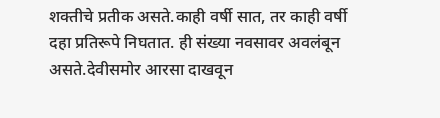शक्तीचे प्रतीक असते.काही वर्षी सात, तर काही वर्षी दहा प्रतिरूपे निघतात. ही संख्या नवसावर अवलंबून असते.देवीसमोर आरसा दाखवून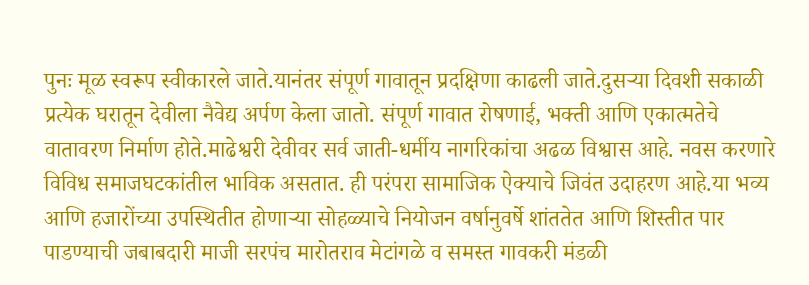पुनः मूळ स्वरूप स्वीकारले जाते.यानंतर संपूर्ण गावातून प्रदक्षिणा काढली जाते.दुसऱ्या दिवशी सकाळी प्रत्येक घरातून देवीला नैवेद्य अर्पण केला जातो. संपूर्ण गावात रोषणाई, भक्ती आणि एकात्मतेचे वातावरण निर्माण होते.माढेश्वरी देवीवर सर्व जाती-धर्मीय नागरिकांचा अढळ विश्वास आहे. नवस करणारे विविध समाजघटकांतील भाविक असतात. ही परंपरा सामाजिक ऐक्याचे जिवंत उदाहरण आहे.या भव्य आणि हजारोंच्या उपस्थितीत होणाऱ्या सोहळ्याचे नियोजन वर्षानुवर्षे शांततेत आणि शिस्तीत पार पाडण्याची जबाबदारी माजी सरपंच मारोतराव मेटांगळे व समस्त गावकरी मंडळी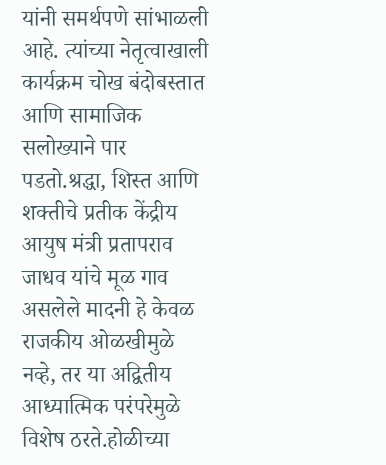यांनी समर्थपणे सांभाळली आहे. त्यांच्या नेतृत्वाखाली कार्यक्रम चोख बंदोबस्तात आणि सामाजिक सलोख्याने पार पडतो.श्रद्धा, शिस्त आणि शक्तीचे प्रतीक केंद्रीय आयुष मंत्री प्रतापराव जाधव यांचे मूळ गाव असलेले मादनी हे केवळ राजकीय ओळखीमुळे नव्हे, तर या अद्वितीय आध्यात्मिक परंपरेमुळे विशेष ठरते.होळीच्या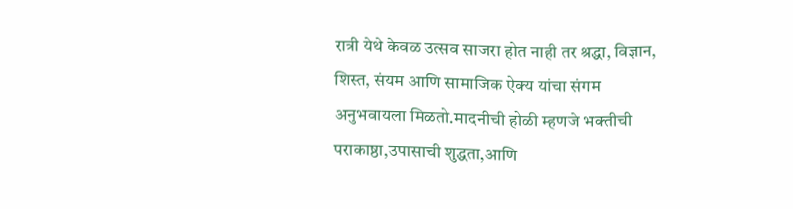रात्री येथे केवळ उत्सव साजरा होत नाही तर श्रद्धा, विज्ञान, शिस्त, संयम आणि सामाजिक ऐक्य यांचा संगम अनुभवायला मिळतो.मादनीची होळी म्हणजे भक्तीची पराकाष्ठा,उपासाची शुद्धता,आणि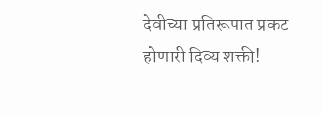देवीच्या प्रतिरूपात प्रकट होणारी दिव्य शक्ती!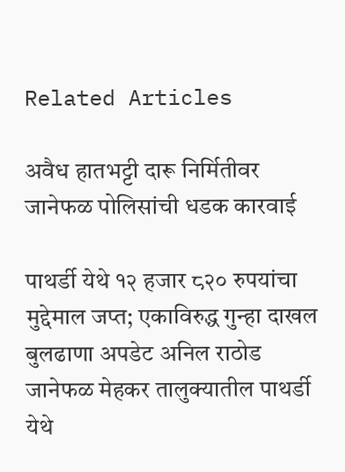Related Articles

अवैध हातभट्टी दारू निर्मितीवर जानेफळ पोलिसांची धडक कारवाई

पाथर्डी येथे १२ हजार ८२० रुपयांचा मुद्देमाल जप्त; एकाविरुद्ध गुन्हा दाखल बुलढाणा अपडेट अनिल राठोड जानेफळ मेहकर तालुक्यातील पाथर्डी येथे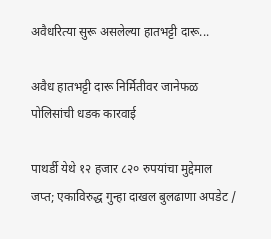अवैधरित्या सुरू असलेल्या हातभट्टी दारू...

अवैध हातभट्टी दारू निर्मितीवर जानेफळ पोलिसांची धडक कारवाई

पाथर्डी येथे १२ हजार ८२० रुपयांचा मुद्देमाल जप्त; एकाविरुद्ध गुन्हा दाखल बुलढाणा अपडेट /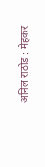अनिल राठोड : मेहकर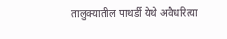तालुक्यातील पाथर्डी येथे अवैधरित्या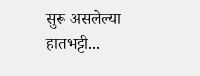सुरू असलेल्या हातभट्टी...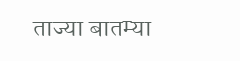ताज्या बातम्या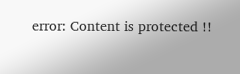error: Content is protected !!